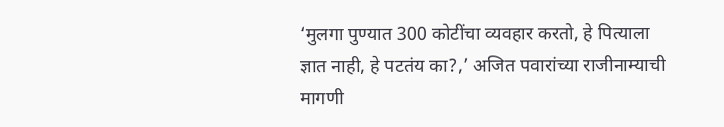‘मुलगा पुण्यात 300 कोटींचा व्यवहार करतो, हे पित्याला ज्ञात नाही, हे पटतंय का?,’ अजित पवारांच्या राजीनाम्याची मागणी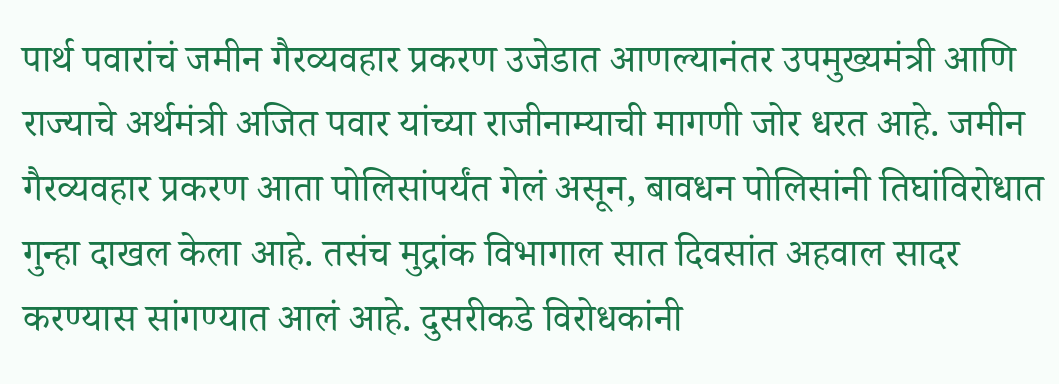पार्थ पवारांचं जमीन गैरव्यवहार प्रकरण उजेडात आणल्यानंतर उपमुख्यमंत्री आणि राज्याचे अर्थमंत्री अजित पवार यांच्या राजीनाम्याची मागणी जोर धरत आहे. जमीन गैरव्यवहार प्रकरण आता पोलिसांपर्यंत गेलं असून, बावधन पोलिसांनी तिघांविरोधात गुन्हा दाखल केला आहे. तसंच मुद्रांक विभागाल सात दिवसांत अहवाल सादर करण्यास सांगण्यात आलं आहे. दुसरीकडे विरोधकांनी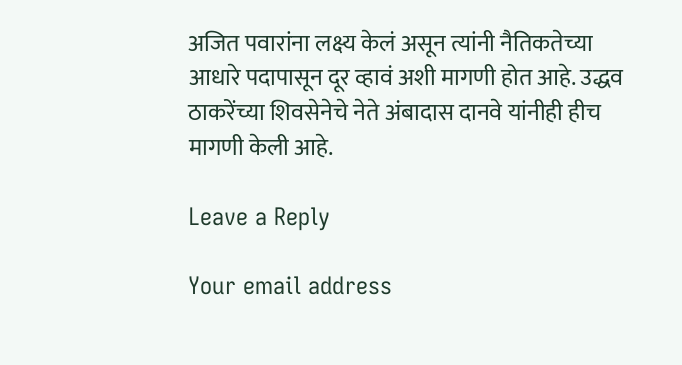अजित पवारांना लक्ष्य केलं असून त्यांनी नैतिकतेच्या आधारे पदापासून दूर व्हावं अशी मागणी होत आहे. उद्धव ठाकरेंच्या शिवसेनेचे नेते अंबादास दानवे यांनीही हीच मागणी केली आहे.

Leave a Reply

Your email address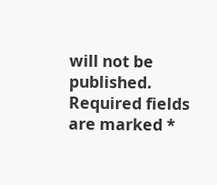will not be published. Required fields are marked *